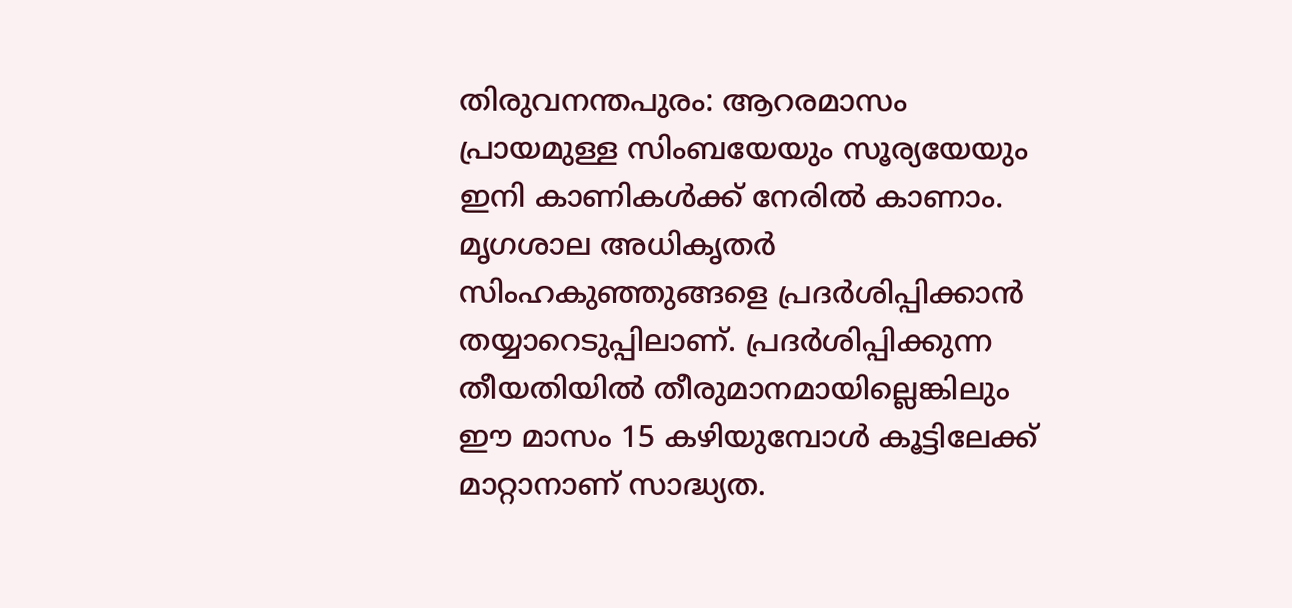തിരുവനന്തപുരം: ആറരമാസം പ്രായമുള്ള സിംബയേയും സൂര്യയേയും ഇനി കാണികൾക്ക് നേരിൽ കാണാം. മൃഗശാല അധികൃതർ സിംഹകുഞ്ഞുങ്ങളെ പ്രദർശിപ്പിക്കാൻ തയ്യാറെടുപ്പിലാണ്. പ്രദർശിപ്പിക്കുന്ന തീയതിയിൽ തീരുമാനമായില്ലെങ്കിലും ഈ മാസം 15 കഴിയുമ്പോൾ കൂട്ടിലേക്ക് മാറ്റാനാണ് സാദ്ധ്യത.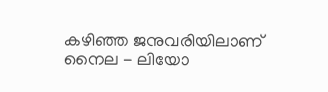കഴിഞ്ഞ ജനുവരിയിലാണ് നൈല - ലിയോ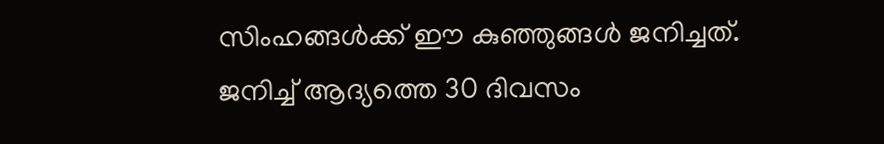സിംഹങ്ങൾക്ക് ഈ കുഞ്ഞുങ്ങൾ ജനിച്ചത്. ജനിച്ച് ആദ്യത്തെ 30 ദിവസം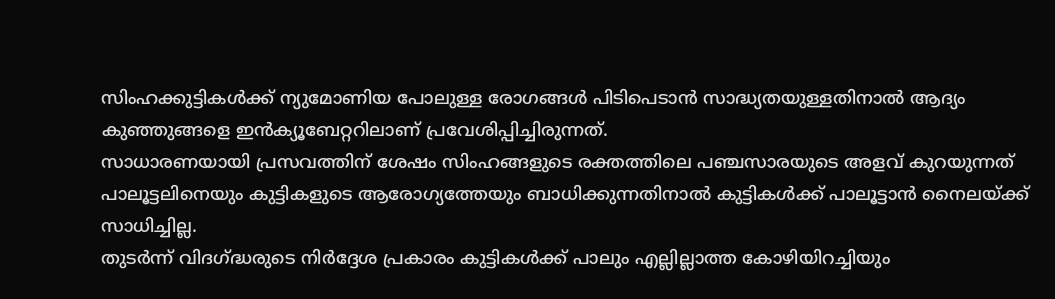സിംഹക്കുട്ടികൾക്ക് ന്യുമോണിയ പോലുള്ള രോഗങ്ങൾ പിടിപെടാൻ സാദ്ധ്യതയുള്ളതിനാൽ ആദ്യം കുഞ്ഞുങ്ങളെ ഇൻക്യൂബേറ്ററിലാണ് പ്രവേശിപ്പിച്ചിരുന്നത്.
സാധാരണയായി പ്രസവത്തിന് ശേഷം സിംഹങ്ങളുടെ രക്തത്തിലെ പഞ്ചസാരയുടെ അളവ് കുറയുന്നത് പാലൂട്ടലിനെയും കുട്ടികളുടെ ആരോഗ്യത്തേയും ബാധിക്കുന്നതിനാൽ കുട്ടികൾക്ക് പാലൂട്ടാൻ നൈലയ്ക്ക് സാധിച്ചില്ല.
തുടർന്ന് വിദഗ്ദ്ധരുടെ നിർദ്ദേശ പ്രകാരം കുട്ടികൾക്ക് പാലും എല്ലില്ലാത്ത കോഴിയിറച്ചിയും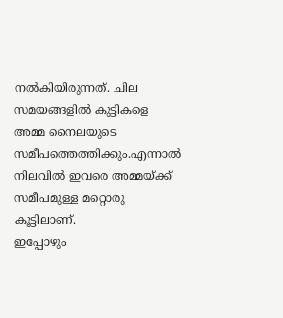നൽകിയിരുന്നത്. ചില സമയങ്ങളിൽ കുട്ടികളെ അമ്മ നൈലയുടെ സമീപത്തെത്തിക്കും.എന്നാൽ നിലവിൽ ഇവരെ അമ്മയ്ക്ക് സമീപമുള്ള മറ്റൊരു കൂട്ടിലാണ്.
ഇപ്പോഴും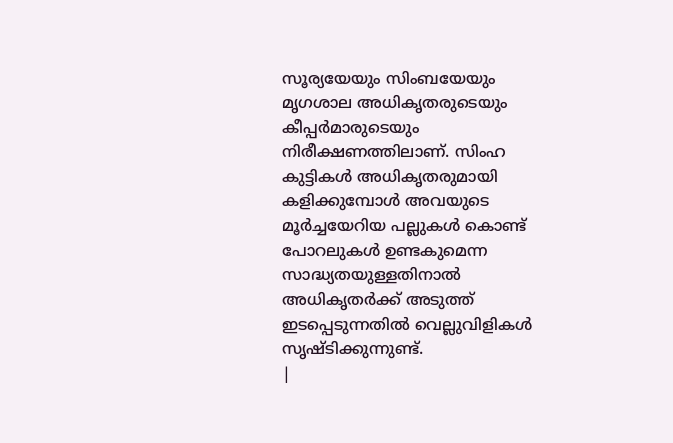സൂര്യയേയും സിംബയേയും മൃഗശാല അധികൃതരുടെയും കീപ്പർമാരുടെയും നിരീക്ഷണത്തിലാണ്. സിംഹ കുട്ടികൾ അധികൃതരുമായി കളിക്കുമ്പോൾ അവയുടെ മൂർച്ചയേറിയ പല്ലുകൾ കൊണ്ട് പോറലുകൾ ഉണ്ടകുമെന്ന സാദ്ധ്യതയുള്ളതിനാൽ അധികൃതർക്ക് അടുത്ത് ഇടപ്പെടുന്നതിൽ വെല്ലുവിളികൾ സൃഷ്ടിക്കുന്നുണ്ട്.
|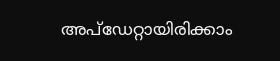അപ്ഡേറ്റായിരിക്കാം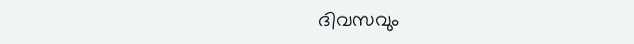ദിവസവും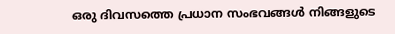ഒരു ദിവസത്തെ പ്രധാന സംഭവങ്ങൾ നിങ്ങളുടെ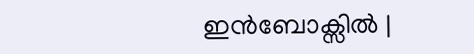ഇൻബോക്സിൽ |